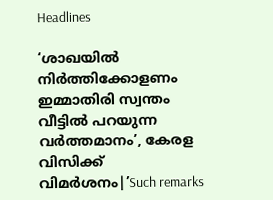Headlines

‘ശാഖയിൽ നിർത്തിക്കോളണം ഇമ്മാതിരി സ്വന്തം വീട്ടിൽ പറയുന്ന വർത്തമാനം’, കേരള വിസിക്ക് വിമർശനം|’Such remarks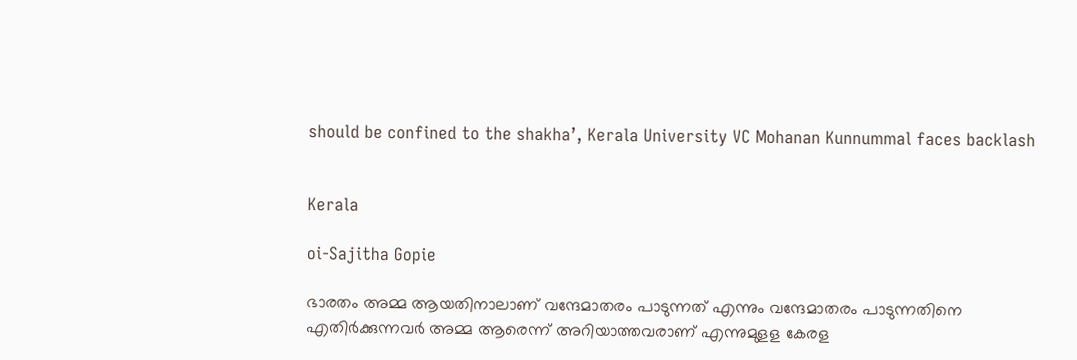should be confined to the shakha’, Kerala University VC Mohanan Kunnummal faces backlash


Kerala

oi-Sajitha Gopie

ഭാരതം അമ്മ ആയതിനാലാണ് വന്ദേമാതരം പാടുന്നത് എന്നും വന്ദേമാതരം പാടുന്നതിനെ എതിര്‍ക്കുന്നവര്‍ അമ്മ ആരെന്ന് അറിയാത്തവരാണ് എന്നുമുളള കേരള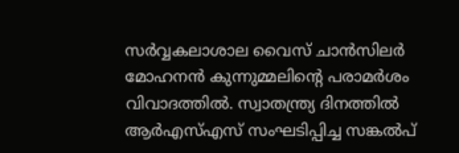സര്‍വ്വകലാശാല വൈസ് ചാന്‍സിലര്‍ മോഹനന്‍ കുന്നുമ്മലിന്റെ പരാമര്‍ശം വിവാദത്തില്‍. സ്വാതന്ത്ര്യ ദിനത്തില്‍ ആര്‍എസ്എസ് സംഘടിപ്പിച്ച സങ്കല്‍പ്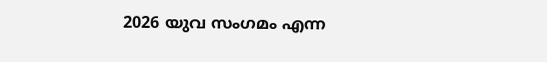2026 യുവ സംഗമം എന്ന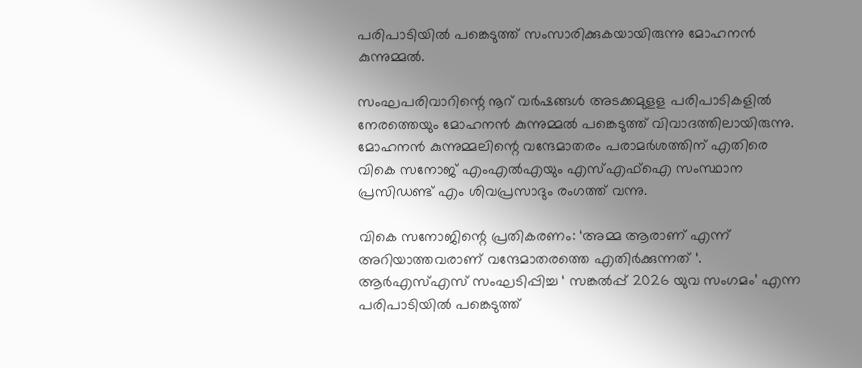പരിപാടിയില്‍ പങ്കെടുത്ത് സംസാരിക്കുകയായിരുന്നു മോഹനന്‍ കുന്നുമ്മല്‍.

സംഘപരിവാറിന്റെ നൂറ് വര്‍ഷങ്ങള്‍ അടക്കമുളള പരിപാടികളില്‍ നേരത്തെയും മോഹനന്‍ കുന്നുമ്മല്‍ പങ്കെടുത്ത് വിവാദത്തിലായിരുന്നു. മോഹനന്‍ കുന്നുമ്മലിന്റെ വന്ദേമാതരം പരാമർശത്തിന് എതിരെ വികെ സനോജ് എംഎൽഎയും എസ്എഫ്ഐ സംസ്ഥാന പ്രസിഡണ്ട് എം ശിവപ്രസാദും രംഗത്ത് വന്നു.

വികെ സനോജിന്റെ പ്രതികരണം: ‘അമ്മ ആരാണ് എന്ന് അറിയാത്തവരാണ് വന്ദേമാതരത്തെ എതിര്‍ക്കുന്നത്‌ ‘. ആര്‍എസ്എസ് സംഘടിപ്പിച്ച ‘ സങ്കല്‍പ്പ് 2026 യുവ സംഗമം’ എന്ന പരിപാടിയിൽ പങ്കെടുത്ത്‌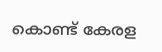കൊണ്ട്‌ കേരള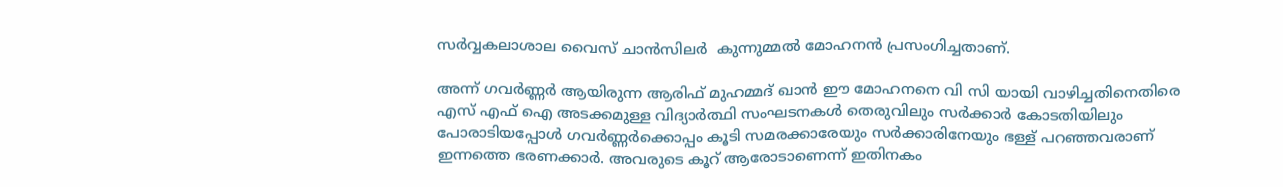സർവ്വകലാശാല വൈസ്‌ ചാൻസിലർ ‍ കുന്നുമ്മല്‍ മോഹനൻ പ്രസംഗിച്ചതാണ്‌.

അന്ന് ഗവർണ്ണർ ആയിരുന്ന ആരിഫ്‌ മുഹമ്മദ്‌ ഖാൻ ഈ മോഹനനെ വി സി യായി വാഴിച്ചതിനെതിരെ എസ്‌ എഫ്‌ ഐ അടക്കമുള്ള വിദ്യാർത്ഥി സംഘടനകൾ തെരുവിലും സർക്കാർ കോടതിയിലും പോരാടിയപ്പോൾ ഗവർണ്ണർക്കൊപ്പം കൂടി സമരക്കാരേയും സർക്കാരിനേയും ഭള്ള്‌ പറഞ്ഞവരാണ്‌ ഇന്നത്തെ ഭരണക്കാർ. അവരുടെ കൂറ്‌ ആരോടാണെന്ന് ഇതിനകം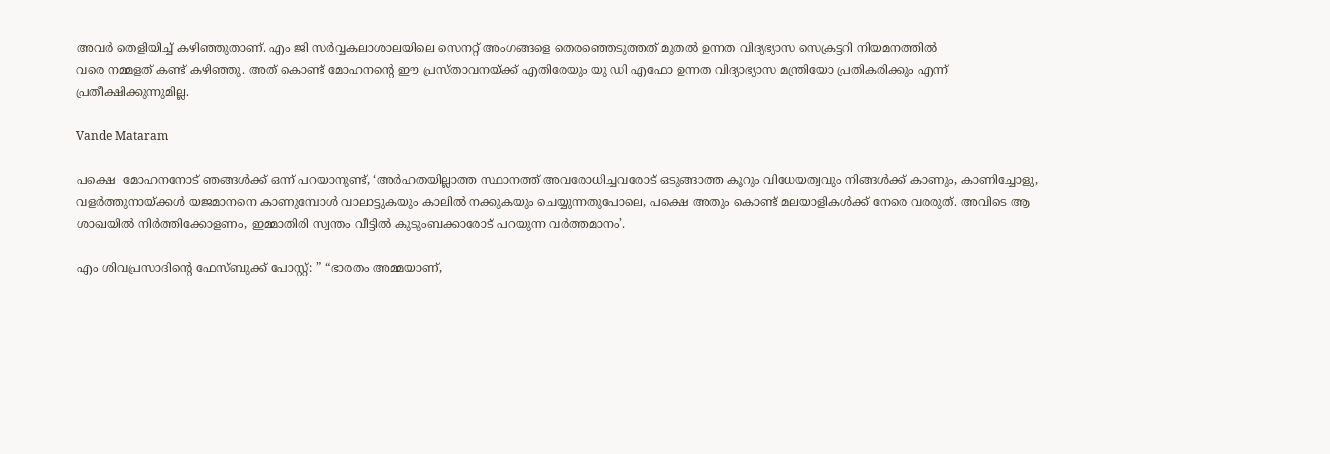അവർ തെളിയിച്ച്‌ കഴിഞ്ഞുതാണ്‌. എം ജി സർവ്വകലാശാലയിലെ സെനറ്റ്‌ അംഗങ്ങളെ തെരഞ്ഞെടുത്തത്‌ മുതൽ ഉന്നത വിദ്യഭ്യാസ സെക്രട്ടറി നിയമനത്തിൽ
വരെ നമ്മളത്‌ കണ്ട്‌ കഴിഞ്ഞു. അത്‌ കൊണ്ട്‌ മോഹനന്റെ ഈ പ്രസ്താവനയ്ക്ക്‌ എതിരേയും യു ഡി എഫോ ഉന്നത വിദ്യാഭ്യാസ മന്ത്രിയോ പ്രതികരിക്കും എന്ന് പ്രതീക്ഷിക്കുന്നുമില്ല.

Vande Mataram

പക്ഷെ ‌ മോഹനനോട്‌ ഞങ്ങൾക്ക് ഒന്ന് പറയാനുണ്ട്, ‘അർഹതയില്ലാത്ത സ്ഥാനത്ത് അവരോധിച്ചവരോട് ഒടുങ്ങാത്ത കൂറും വിധേയത്വവും നിങ്ങൾക്ക്‌ കാണും, കാണിച്ചോളു, വളർത്തുനായ്ക്കൾ യജമാനനെ കാണുമ്പോൾ വാലാട്ടുകയും കാലിൽ നക്കുകയും ചെയ്യുന്നതുപോലെ, പക്ഷെ അതും കൊണ്ട്‌ മലയാളികൾക്ക്‌ നേരെ വരരുത്‌. അവിടെ ആ ശാഖയിൽ നിർത്തിക്കോളണം, ഇമ്മാതിരി സ്വന്തം വീട്ടിൽ കുടുംബക്കാരോട്‌ പറയുന്ന വർത്തമാനം’.

എം ശിവപ്രസാദിന്റെ ഫേസ്ബുക്ക് പോസ്റ്റ്: ” “ഭാരതം അമ്മയാണ്,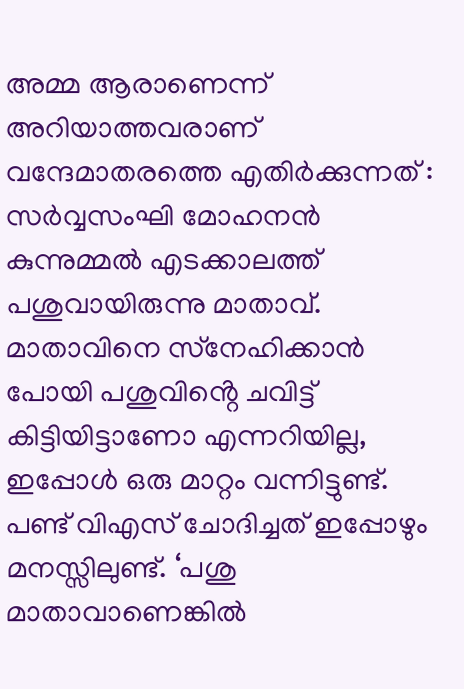അമ്മ ആരാണെന്ന് അറിയാത്തവരാണ് വന്ദേമാതരത്തെ എതിർക്കുന്നത് : സർവ്വസംഘി മോഹനൻ കുന്നുമ്മൽ എടക്കാലത്ത് പശുവായിരുന്നു മാതാവ്. മാതാവിനെ സ്‌നേഹിക്കാൻ പോയി പശുവിൻ്റെ ചവിട്ട് കിട്ടിയിട്ടാണോ എന്നറിയില്ല, ഇപ്പോൾ ഒരു മാറ്റം വന്നിട്ടുണ്ട്. പണ്ട് വിഎസ് ചോദിച്ചത് ഇപ്പോഴും മനസ്സിലുണ്ട്. ‘പശു മാതാവാണെങ്കിൽ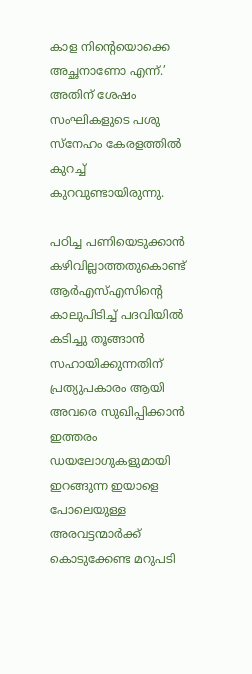കാള നിൻ്റെയൊക്കെ അച്ഛനാണോ എന്ന്.’ അതിന് ശേഷം സംഘികളുടെ പശു സ്‌നേഹം കേരളത്തിൽ കുറച്ച് കുറവുണ്ടായിരുന്നു.

പഠിച്ച പണിയെടുക്കാൻ കഴിവില്ലാത്തതുകൊണ്ട് ആർഎസ്എസിന്റെ കാലുപിടിച്ച് പദവിയിൽ കടിച്ചു തൂങ്ങാൻ സഹായിക്കുന്നതിന് പ്രത്യുപകാരം ആയി അവരെ സുഖിപ്പിക്കാൻ ഇത്തരം ഡയലോഗുകളുമായി ഇറങ്ങുന്ന ഇയാളെ പോലെയുള്ള അരവട്ടന്മാർക്ക് കൊടുക്കേണ്ട മറുപടി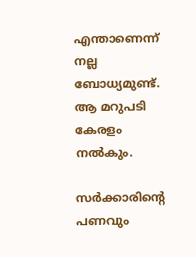എന്താണെന്ന് നല്ല ബോധ്യമുണ്ട്. ആ മറുപടി കേരളം നൽകും.

സർക്കാരിൻ്റെ പണവും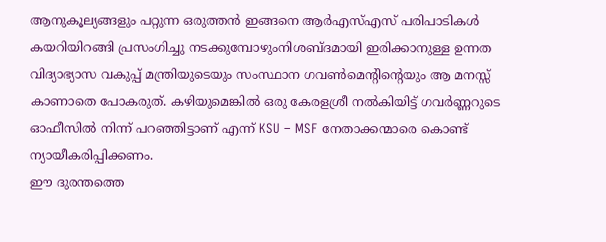ആനുകൂല്യങ്ങളും പറ്റുന്ന ഒരുത്തൻ ഇങ്ങനെ ആർഎസ്എസ് പരിപാടികൾ കയറിയിറങ്ങി പ്രസംഗിച്ചു നടക്കുമ്പോഴുംനിശബ്ദമായി ഇരിക്കാനുള്ള ഉന്നത വിദ്യാഭ്യാസ വകുപ്പ് മന്ത്രിയുടെയും സംസ്ഥാന ഗവൺമെന്റിൻ്റെയും ആ മനസ്സ് കാണാതെ പോകരുത്. കഴിയുമെങ്കിൽ ഒരു കേരളശ്രീ നൽകിയിട്ട് ഗവർണ്ണറുടെ ഓഫീസിൽ നിന്ന് പറഞ്ഞിട്ടാണ് എന്ന് KSU – MSF നേതാക്കന്മാരെ കൊണ്ട് ന്യായീകരിപ്പിക്കണം.
ഈ ദുരന്തത്തെ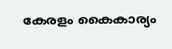കേരളം കൈകാര്യം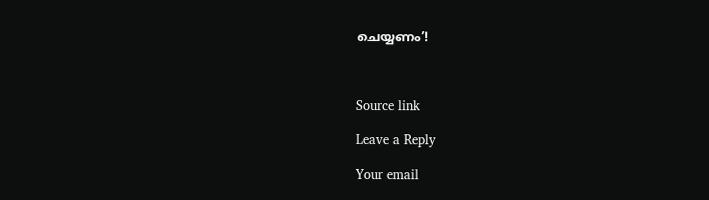ചെയ്യണം’!



Source link

Leave a Reply

Your email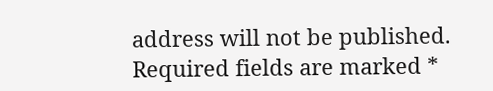address will not be published. Required fields are marked *